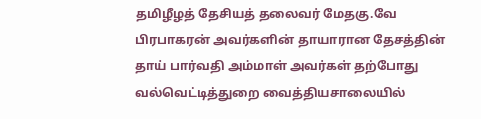தமிழீழத் தேசியத் தலைவர் மேதகு.வே பிரபாகரன் அவர்களின் தாயாரான தேசத்தின் தாய் பார்வதி அம்மாள் அவர்கள் தற்போது வல்வெட்டித்துறை வைத்தியசாலையில்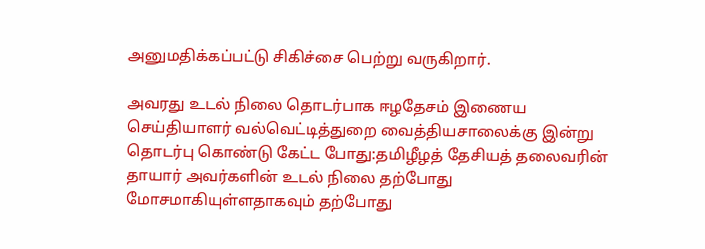அனுமதிக்கப்பட்டு சிகிச்சை பெற்று வருகிறார்.

அவரது உடல் நிலை தொடர்பாக ஈழதேசம் இணைய செய்தியாளர் வல்வெட்டித்துறை வைத்தியசாலைக்கு இன்று தொடர்பு கொண்டு கேட்ட போது:தமிழீழத் தேசியத் தலைவரின் தாயார் அவர்களின் உடல் நிலை தற்போது மோசமாகியுள்ளதாகவும் தற்போது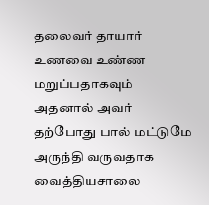தலைவர் தாயார் உணவை உண்ண மறுப்பதாகவும் அதனால் அவர் தற்போது பால் மட்டுமே அருந்தி வருவதாக வைத்தியசாலை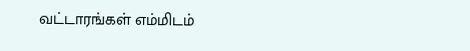வட்டாரங்கள் எம்மிடம்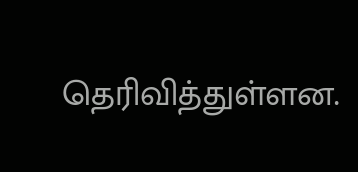தெரிவித்துள்ளன.